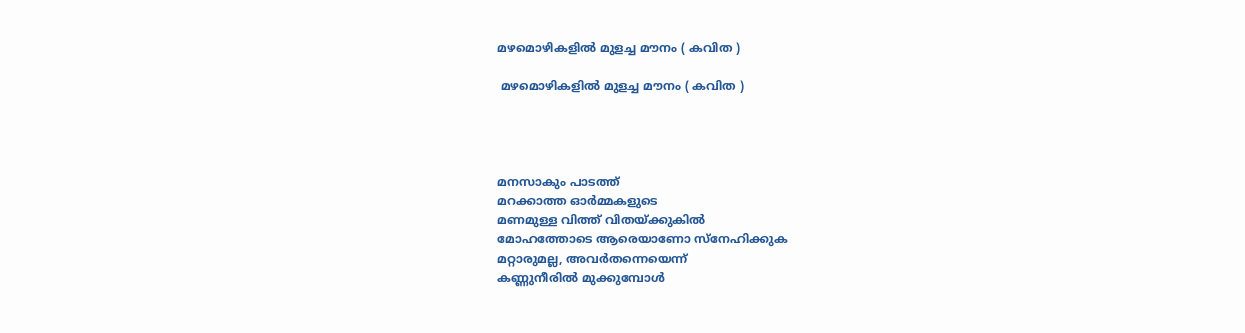മഴമൊഴികളിൽ മുളച്ച മൗനം ( കവിത )

 മഴമൊഴികളിൽ മുളച്ച മൗനം ( കവിത )




മനസാകും പാടത്ത്
മറക്കാത്ത ഓർമ്മകളുടെ
മണമുള്ള വിത്ത് വിതയ്ക്കുകിൽ
മോഹത്തോടെ ആരെയാണോ സ്നേഹിക്കുക
മറ്റാരുമല്ല, അവർതന്നെയെന്ന്
കണ്ണുനീരിൽ മുക്കുമ്പോൾ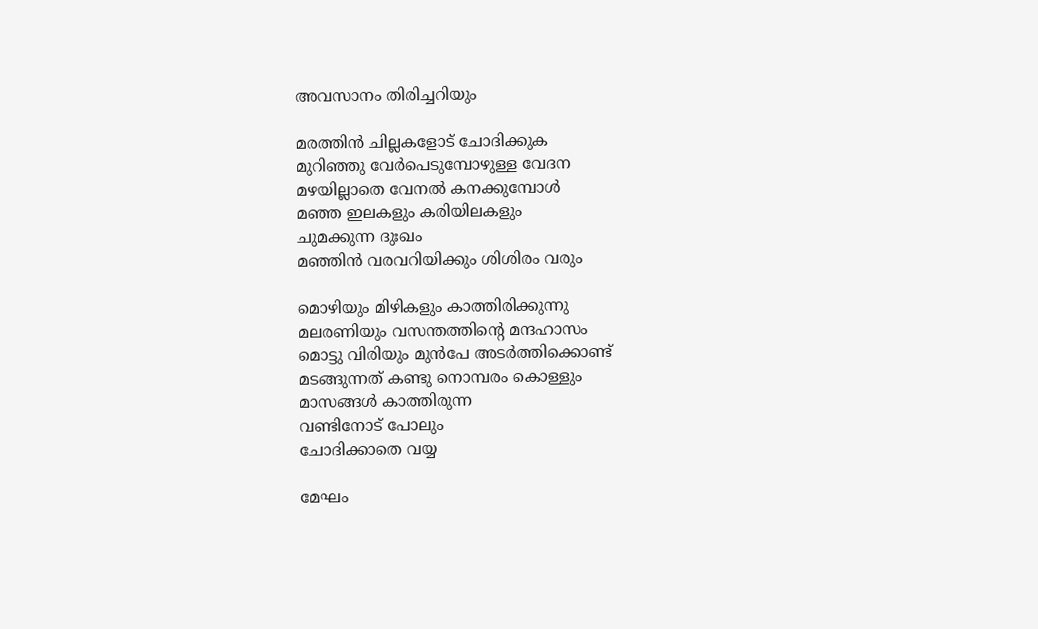അവസാനം തിരിച്ചറിയും

മരത്തിൻ ചില്ലകളോട് ചോദിക്കുക
മുറിഞ്ഞു വേർപെടുമ്പോഴുള്ള വേദന
മഴയില്ലാതെ വേനൽ കനക്കുമ്പോൾ
മഞ്ഞ ഇലകളും കരിയിലകളും
ചുമക്കുന്ന ദുഃഖം
മഞ്ഞിൻ വരവറിയിക്കും ശിശിരം വരും

മൊഴിയും മിഴികളും കാത്തിരിക്കുന്നു
മലരണിയും വസന്തത്തിന്റെ മന്ദഹാസം
മൊട്ടു വിരിയും മുൻപേ അടർത്തിക്കൊണ്ട്
മടങ്ങുന്നത് കണ്ടു നൊമ്പരം കൊള്ളും
മാസങ്ങൾ കാത്തിരുന്ന
വണ്ടിനോട് പോലും
ചോദിക്കാതെ വയ്യ

മേഘം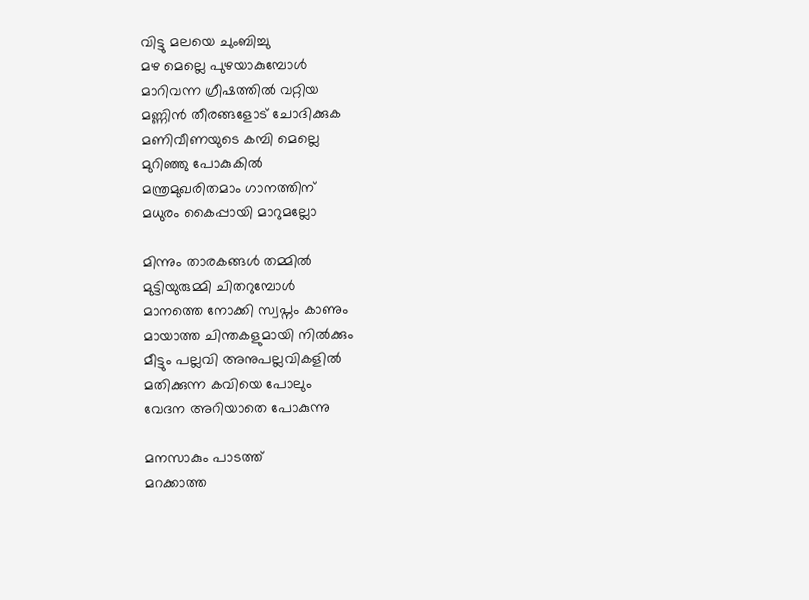വിട്ടു മലയെ ചുംബിച്ചു
മഴ മെല്ലെ പുഴയാകുമ്പോൾ
മാറിവന്ന ഗ്രീഷത്തിൽ വറ്റിയ
മണ്ണിൻ തീരങ്ങളോട് ചോദിക്കുക
മണിവീണയുടെ കമ്പി മെല്ലെ
മുറിഞ്ഞു പോകുകിൽ
മന്ത്രമുഖരിതമാം ഗാനത്തിന്
മധുരം കൈപ്പായി മാറുമല്ലോ

മിന്നും താരകങ്ങൾ തമ്മിൽ
മുട്ടിയുരുമ്മി ചിതറുമ്പോൾ
മാനത്തെ നോക്കി സ്വപ്നം കാണും
മായാത്ത ചിന്തകളുമായി നിൽക്കും
മീട്ടും പല്ലവി അനുപല്ലവികളിൽ
മതിക്കുന്ന കവിയെ പോലും
വേദന അറിയാതെ പോകുന്നു

മനസാകും പാടത്ത്
മറക്കാത്ത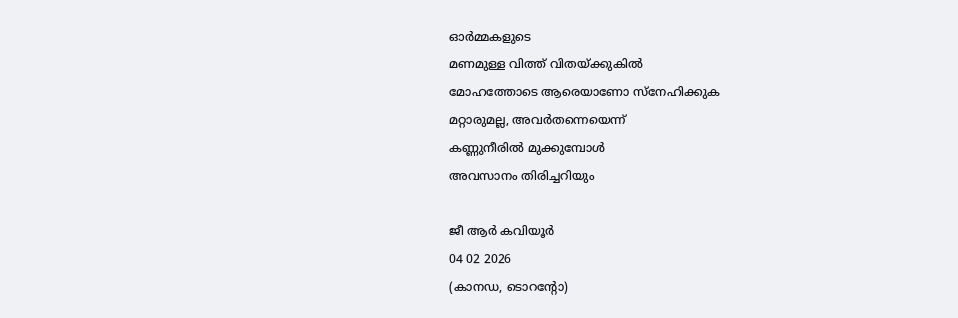ഓർമ്മകളുടെ
മണമുള്ള വിത്ത് വിതയ്ക്കുകിൽ
മോഹത്തോടെ ആരെയാണോ സ്നേഹിക്കുക
മറ്റാരുമല്ല, അവർതന്നെയെന്ന്
കണ്ണുനീരിൽ മുക്കുമ്പോൾ
അവസാനം തിരിച്ചറിയും

ജീ ആർ കവിയൂർ
04 02 2026
(കാനഡ, ടൊറൻ്റോ)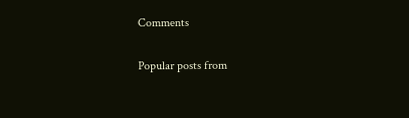Comments

Popular posts from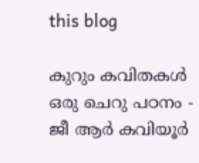this blog

കുറും കവിതകൾ ഒരു ചെറു പഠനം - ജീ ആർ കവിയൂർ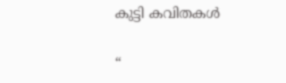കുട്ടി കവിതകൾ

“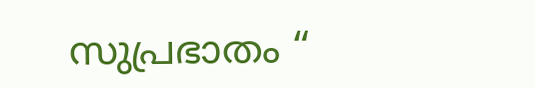സുപ്രഭാതം “